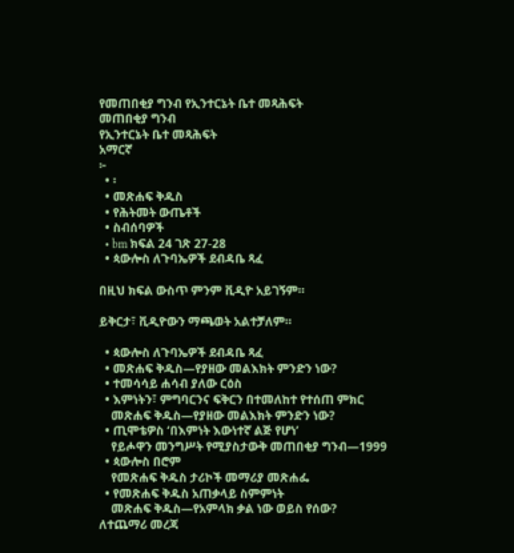የመጠበቂያ ግንብ የኢንተርኔት ቤተ መጻሕፍት
መጠበቂያ ግንብ
የኢንተርኔት ቤተ መጻሕፍት
አማርኛ
፦
  • ፡
  • መጽሐፍ ቅዱስ
  • የሕትመት ውጤቶች
  • ስብሰባዎች
  • bm ክፍል 24 ገጽ 27-28
  • ጳውሎስ ለጉባኤዎች ደብዳቤ ጻፈ

በዚህ ክፍል ውስጥ ምንም ቪዲዮ አይገኝም።

ይቅርታ፣ ቪዲዮውን ማጫወት አልተቻለም።

  • ጳውሎስ ለጉባኤዎች ደብዳቤ ጻፈ
  • መጽሐፍ ቅዱስ—የያዘው መልእክት ምንድን ነው?
  • ተመሳሳይ ሐሳብ ያለው ርዕስ
  • እምነትን፣ ምግባርንና ፍቅርን በተመለከተ የተሰጠ ምክር
    መጽሐፍ ቅዱስ—የያዘው መልእክት ምንድን ነው?
  • ጢሞቴዎስ ‘በእምነት እውነተኛ ልጅ የሆነ’
    የይሖዋን መንግሥት የሚያስታውቅ መጠበቂያ ግንብ—1999
  • ጳውሎስ በሮም
    የመጽሐፍ ቅዱስ ታሪኮች መማሪያ መጽሐፌ
  • የመጽሐፍ ቅዱስ አጠቃላይ ስምምነት
    መጽሐፍ ቅዱስ—የአምላክ ቃል ነው ወይስ የሰው?
ለተጨማሪ መረጃ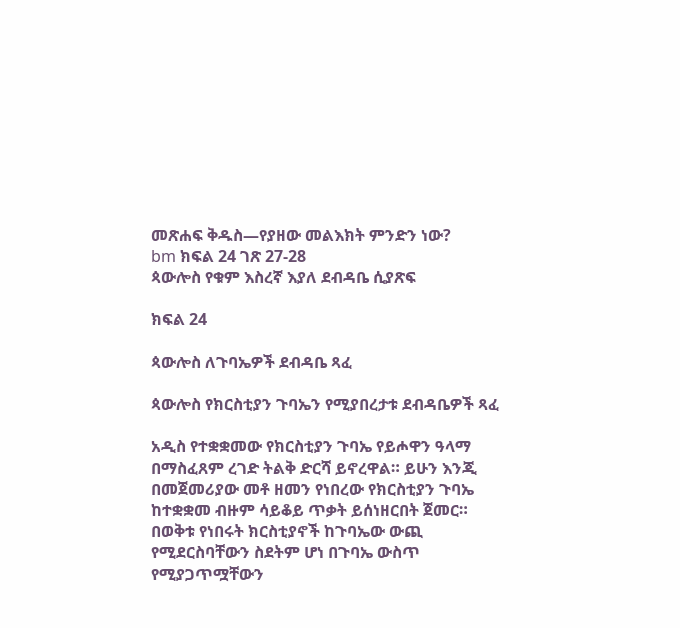መጽሐፍ ቅዱስ—የያዘው መልእክት ምንድን ነው?
bm ክፍል 24 ገጽ 27-28
ጳውሎስ የቁም እስረኛ እያለ ደብዳቤ ሲያጽፍ

ክፍል 24

ጳውሎስ ለጉባኤዎች ደብዳቤ ጻፈ

ጳውሎስ የክርስቲያን ጉባኤን የሚያበረታቱ ደብዳቤዎች ጻፈ

አዲስ የተቋቋመው የክርስቲያን ጉባኤ የይሖዋን ዓላማ በማስፈጸም ረገድ ትልቅ ድርሻ ይኖረዋል። ይሁን እንጂ በመጀመሪያው መቶ ዘመን የነበረው የክርስቲያን ጉባኤ ከተቋቋመ ብዙም ሳይቆይ ጥቃት ይሰነዘርበት ጀመር። በወቅቱ የነበሩት ክርስቲያኖች ከጉባኤው ውጪ የሚደርስባቸውን ስደትም ሆነ በጉባኤ ውስጥ የሚያጋጥሟቸውን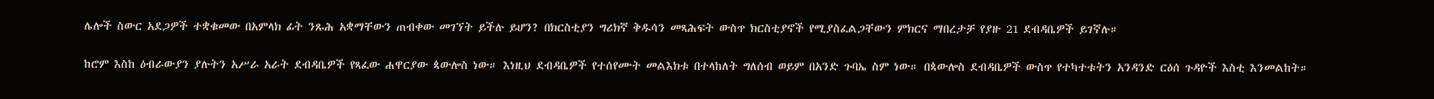ሌሎች ስውር አደጋዎች ተቋቁመው በአምላክ ፊት ንጹሕ አቋማቸውን ጠብቀው መገኘት ይችሉ ይሆን? በክርስቲያን ግሪክኛ ቅዱሳን መጻሕፍት ውስጥ ክርስቲያኖች የሚያስፈልጋቸውን ምክርና ማበረታቻ የያዙ 21 ደብዳቤዎች ይገኛሉ።

ከሮም እስከ ዕብራውያን ያሉትን አሥራ አራት ደብዳቤዎች የጻፈው ሐዋርያው ጳውሎስ ነው። እነዚህ ደብዳቤዎች የተሰየሙት መልእክቱ በተላከለት ግለሰብ ወይም በአንድ ጉባኤ ስም ነው። በጳውሎስ ደብዳቤዎች ውስጥ የተካተቱትን አንዳንድ ርዕሰ ጉዳዮች እስቲ እንመልከት።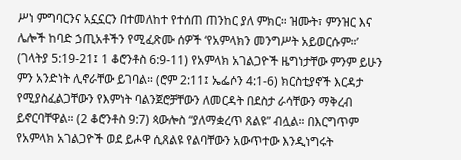ሥነ ምግባርንና አኗኗርን በተመለከተ የተሰጠ ጠንከር ያለ ምክር። ዝሙት፣ ምንዝር እና ሌሎች ከባድ ኃጢአቶችን የሚፈጽሙ ሰዎች ‘የአምላክን መንግሥት አይወርሱም።’ (ገላትያ 5:19-21፤ 1 ቆሮንቶስ 6:9-11) የአምላክ አገልጋዮች ዜግነታቸው ምንም ይሁን ምን አንድነት ሊኖራቸው ይገባል። (ሮም 2:11፤ ኤፌሶን 4:1-6) ክርስቲያኖች እርዳታ የሚያስፈልጋቸውን የእምነት ባልንጀሮቻቸውን ለመርዳት በደስታ ራሳቸውን ማቅረብ ይኖርባቸዋል። (2 ቆሮንቶስ 9:7) ጳውሎስ “ያለማቋረጥ ጸልዩ” ብሏል። በእርግጥም የአምላክ አገልጋዮች ወደ ይሖዋ ሲጸልዩ የልባቸውን አውጥተው እንዲነግሩት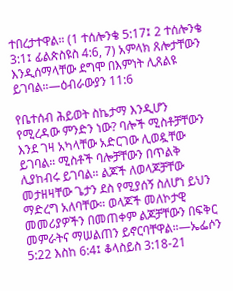ተበረታተዋል። (1 ተሰሎንቄ 5:17፤ 2 ተሰሎንቄ 3:1፤ ፊልጵስዩስ 4:6, 7) አምላክ ጸሎታቸውን እንዲሰማላቸው ደግሞ በእምነት ሊጸልዩ ይገባል።—ዕብራውያን 11:6

የቤተሰብ ሕይወት ስኬታማ እንዲሆን የሚረዳው ምንድን ነው? ባሎች ሚስቶቻቸውን እንደ ገዛ አካላቸው አድርገው ሊወዷቸው ይገባል። ሚስቶች ባሎቻቸውን በጥልቅ ሊያከብሩ ይገባል። ልጆች ለወላጆቻቸው መታዘዛቸው ጌታን ደስ የሚያሰኝ ስለሆነ ይህን ማድረግ አለባቸው። ወላጆች መለኮታዊ መመሪያዎችን በመጠቀም ልጆቻቸውን በፍቅር መምራትና ማሠልጠን ይኖርባቸዋል።—ኤፌሶን 5:22 እስከ 6:4፤ ቆላስይስ 3:18-21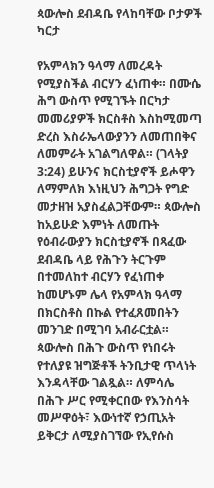ጳውሎስ ደብዳቤ የላከባቸው ቦታዎች ካርታ

የአምላክን ዓላማ ለመረዳት የሚያስችል ብርሃን ፈነጠቀ። በሙሴ ሕግ ውስጥ የሚገኙት በርካታ መመሪያዎች ክርስቶስ እስከሚመጣ ድረስ እስራኤላውያንን ለመጠበቅና ለመምራት አገልግለዋል። (ገላትያ 3:24) ይሁንና ክርስቲያኖች ይሖዋን ለማምለክ እነዚህን ሕግጋት የግድ መታዘዝ አያስፈልጋቸውም። ጳውሎስ ከአይሁድ እምነት ለመጡት የዕብራውያን ክርስቲያኖች በጻፈው ደብዳቤ ላይ የሕጉን ትርጉም በተመለከተ ብርሃን የፈነጠቀ ከመሆኑም ሌላ የአምላክ ዓላማ በክርስቶስ በኩል የተፈጸመበትን መንገድ በሚገባ አብራርቷል። ጳውሎስ በሕጉ ውስጥ የነበሩት የተለያዩ ዝግጅቶች ትንቢታዊ ጥላነት እንዳላቸው ገልጿል። ለምሳሌ በሕጉ ሥር የሚቀርበው የእንስሳት መሥዋዕት፣ እውነተኛ የኃጢአት ይቅርታ ለሚያስገኘው የኢየሱስ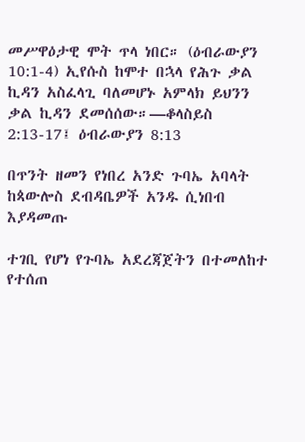መሥዋዕታዊ ሞት ጥላ ነበር። (ዕብራውያን 10:1-4) ኢየሱስ ከሞተ በኋላ የሕጉ ቃል ኪዳን አስፈላጊ ባለመሆኑ አምላክ ይህንን ቃል ኪዳን ደመሰሰው።—ቆላስይስ 2:13-17፤ ዕብራውያን 8:13

በጥንት ዘመን የነበረ አንድ ጉባኤ አባላት ከጳውሎስ ደብዳቤዎች አንዱ ሲነበብ እያዳመጡ

ተገቢ የሆነ የጉባኤ አደረጃጀትን በተመለከተ የተሰጠ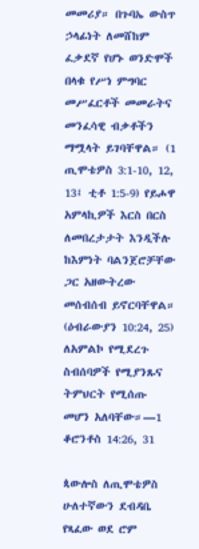መመሪያ። በጉባኤ ውስጥ ኃላፊነት ለመሸከም ፈቃደኛ የሆኑ ወንድሞች በላቁ የሥነ ምግባር መሥፈርቶች መመራትና መንፈሳዊ ብቃቶችን ማሟላት ይገባቸዋል። (1 ጢሞቴዎስ 3:1-10, 12, 13፤ ቲቶ 1:5-9) የይሖዋ አምላኪዎች እርስ በርስ ለመበረታታት እንዲችሉ ከእምነት ባልንጀሮቻቸው ጋር አዘውትረው መሰብሰብ ይኖርባቸዋል። (ዕብራውያን 10:24, 25) ለአምልኮ የሚደረጉ ስብሰባዎች የሚያንጹና ትምህርት የሚሰጡ መሆን አለባቸው።—1 ቆሮንቶስ 14:26, 31

ጳውሎስ ለጢሞቴዎስ ሁለተኛውን ደብዳቤ የጻፈው ወደ ሮም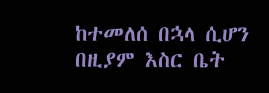ከተመለሰ በኋላ ሲሆን በዚያም እስር ቤት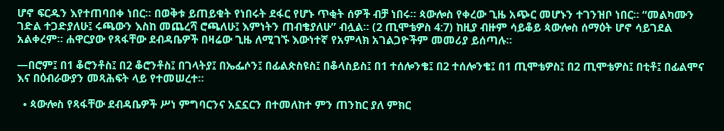ሆኖ ፍርዱን እየተጠባበቀ ነበር። በወቅቱ ይጠይቁት የነበሩት ደፋር የሆኑ ጥቂት ሰዎች ብቻ ነበሩ። ጳውሎስ የቀረው ጊዜ አጭር መሆኑን ተገንዝቦ ነበር። “መልካሙን ገድል ተጋድያለሁ፤ ሩጫውን እስከ መጨረሻ ሮጫለሁ፤ እምነትን ጠብቄያለሁ” ብሏል። (2 ጢሞቴዎስ 4:7) ከዚያ ብዙም ሳይቆይ ጳውሎስ ሰማዕት ሆኖ ሳይገደል አልቀረም። ሐዋርያው የጻፋቸው ደብዳቤዎች በዛሬው ጊዜ ለሚገኙ እውነተኛ የአምላክ አገልጋዮችም መመሪያ ይሰጣሉ።

—በሮም፤ በ1 ቆሮንቶስ፤ በ2 ቆሮንቶስ፤ በገላትያ፤ በኤፌሶን፤ በፊልጵስዩስ፤ በቆላስይስ፤ በ1 ተሰሎንቄ፤ በ2 ተሰሎንቄ፤ በ1 ጢሞቴዎስ፤ በ2 ጢሞቴዎስ፤ በቲቶ፤ በፊልሞና እና በዕብራውያን መጻሕፍት ላይ የተመሠረተ።

  • ጳውሎስ የጻፋቸው ደብዳቤዎች ሥነ ምግባርንና አኗኗርን በተመለከተ ምን ጠንከር ያለ ምክር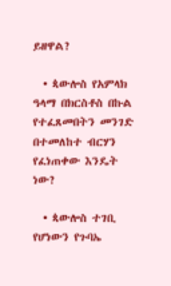ይዘዋል?

  • ጳውሎስ የአምላክ ዓላማ በክርስቶስ በኩል የተፈጸመበትን መንገድ በተመለከተ ብርሃን የፈነጠቀው እንዴት ነው?

  • ጳውሎስ ተገቢ የሆነውን የጉባኤ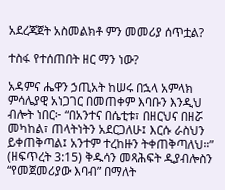አደረጃጀት አስመልክቶ ምን መመሪያ ሰጥቷል?

ተስፋ የተሰጠበት ዘር ማን ነው?

አዳምና ሔዋን ኃጢአት ከሠሩ በኋላ አምላክ ምሳሌያዊ አነጋገር በመጠቀም እባቡን እንዲህ ብሎት ነበር፦ “በአንተና በሴቲቱ፣ በዘርህና በዘሯ መካከል፣ ጠላትነትን አደርጋለሁ፤ እርሱ ራስህን ይቀጠቅጣል፤ አንተም ተረከዙን ትቀጠቅጣለህ።” (ዘፍጥረት 3:15) ቅዱሳን መጻሕፍት ዲያብሎስን “የመጀመሪያው እባብ” በማለት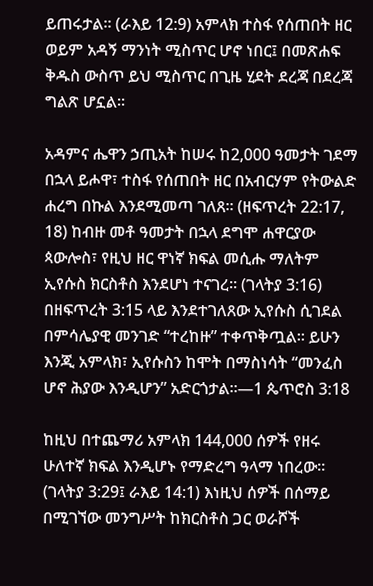ይጠሩታል። (ራእይ 12:9) አምላክ ተስፋ የሰጠበት ዘር ወይም አዳኝ ማንነት ሚስጥር ሆኖ ነበር፤ በመጽሐፍ ቅዱስ ውስጥ ይህ ሚስጥር በጊዜ ሂደት ደረጃ በደረጃ ግልጽ ሆኗል።

አዳምና ሔዋን ኃጢአት ከሠሩ ከ2,000 ዓመታት ገደማ በኋላ ይሖዋ፣ ተስፋ የሰጠበት ዘር በአብርሃም የትውልድ ሐረግ በኩል እንደሚመጣ ገለጸ። (ዘፍጥረት 22:17, 18) ከብዙ መቶ ዓመታት በኋላ ደግሞ ሐዋርያው ጳውሎስ፣ የዚህ ዘር ዋነኛ ክፍል መሲሑ ማለትም ኢየሱስ ክርስቶስ እንደሆነ ተናገረ። (ገላትያ 3:16) በዘፍጥረት 3:15 ላይ እንደተገለጸው ኢየሱስ ሲገደል በምሳሌያዊ መንገድ “ተረከዙ” ተቀጥቅጧል። ይሁን እንጂ አምላክ፣ ኢየሱስን ከሞት በማስነሳት “መንፈስ ሆኖ ሕያው እንዲሆን” አድርጎታል።—1 ጴጥሮስ 3:18

ከዚህ በተጨማሪ አምላክ 144,000 ሰዎች የዘሩ ሁለተኛ ክፍል እንዲሆኑ የማድረግ ዓላማ ነበረው። (ገላትያ 3:29፤ ራእይ 14:1) እነዚህ ሰዎች በሰማይ በሚገኘው መንግሥት ከክርስቶስ ጋር ወራሾች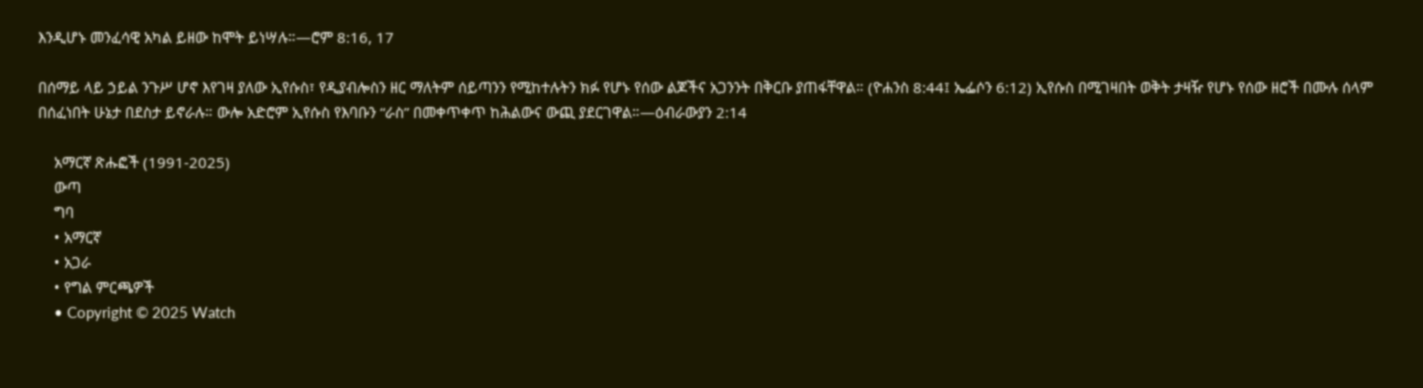እንዲሆኑ መንፈሳዊ አካል ይዘው ከሞት ይነሣሉ።—ሮም 8:16, 17

በሰማይ ላይ ኃይል ንጉሥ ሆኖ እየገዛ ያለው ኢየሱስ፣ የዲያብሎስን ዘር ማለትም ሰይጣንን የሚከተሉትን ክፉ የሆኑ የሰው ልጆችና አጋንንት በቅርቡ ያጠፋቸዋል። (ዮሐንስ 8:44፤ ኤፌሶን 6:12) ኢየሱስ በሚገዛበት ወቅት ታዛዥ የሆኑ የሰው ዘሮች በሙሉ ሰላም በሰፈነበት ሁኔታ በደስታ ይኖራሉ። ውሎ አድሮም ኢየሱስ የእባቡን “ራስ” በመቀጥቀጥ ከሕልውና ውጪ ያደርገዋል።—ዕብራውያን 2:14

    አማርኛ ጽሑፎች (1991-2025)
    ውጣ
    ግባ
    • አማርኛ
    • አጋራ
    • የግል ምርጫዎች
    • Copyright © 2025 Watch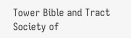Tower Bible and Tract Society of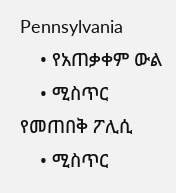Pennsylvania
    • የአጠቃቀም ውል
    • ሚስጥር የመጠበቅ ፖሊሲ
    • ሚስጥር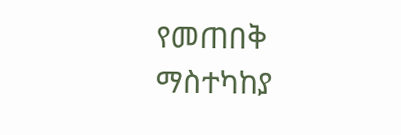የመጠበቅ ማስተካከያ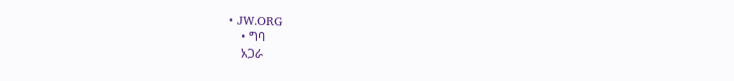• JW.ORG
    • ግባ
    አጋራ